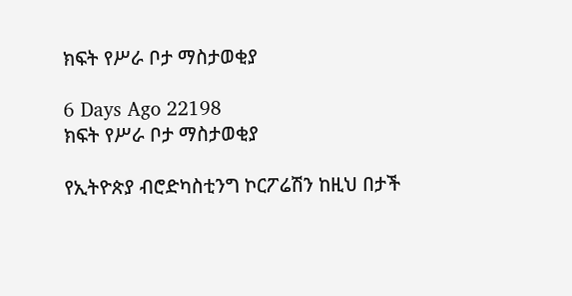ክፍት የሥራ ቦታ ማስታወቂያ

6 Days Ago 22198
ክፍት የሥራ ቦታ ማስታወቂያ

የኢትዮጵያ ብሮድካስቲንግ ኮርፖሬሽን ከዚህ በታች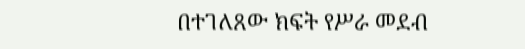በተገለጸው ክፍት የሥራ መደብ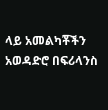ላይ አመልካቾችን አወዳድሮ በፍሪላንስ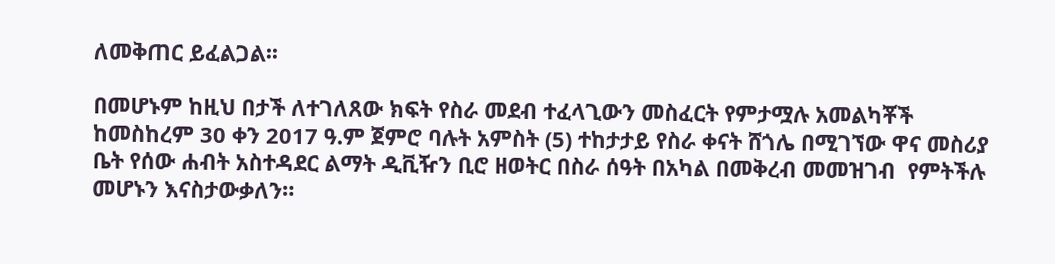ለመቅጠር ይፈልጋል፡፡

በመሆኑም ከዚህ በታች ለተገለጸው ክፍት የስራ መደብ ተፈላጊውን መስፈርት የምታሟሉ አመልካቾች ከመስከረም 30 ቀን 2017 ዓ.ም ጀምሮ ባሉት አምስት (5) ተከታታይ የስራ ቀናት ሸጎሌ በሚገኘው ዋና መስሪያ ቤት የሰው ሐብት አስተዳደር ልማት ዲቪዥን ቢሮ ዘወትር በስራ ሰዓት በአካል በመቅረብ መመዝገብ  የምትችሉ መሆኑን እናስታውቃለን።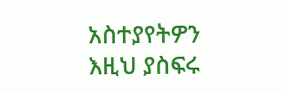አስተያየትዎን እዚህ ያስፍሩ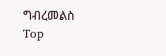ግብረመልስ
Top